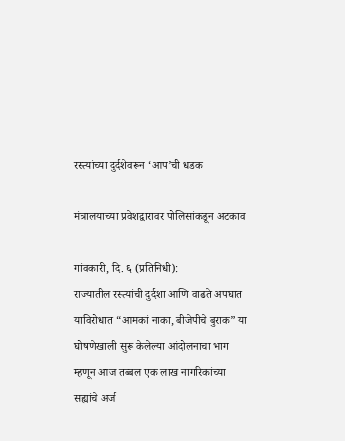रस्त्यांच्या दुर्दशेवरून ‘आप’ची धडक

मंत्रालयाच्या प्रवेशद्वारावर पोलिसांकडून अटकाव

गांवकारी, दि. ६ (प्रतिनिधी):
राज्यातील रस्त्यांची दुर्दशा आणि वाढते अपघात याविरोधात “आमकां नाका, बीजेपीचे बुराक” या घोषणेखाली सुरू केलेल्या आंदोलनाचा भाग म्हणून आज तब्बल एक लाख नागरिकांच्या सह्यांचे अर्ज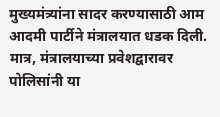मुख्यमंत्र्यांना सादर करण्यासाठी आम आदमी पार्टीने मंत्रालयात धडक दिली. मात्र, मंत्रालयाच्या प्रवेशद्वारावर पोलिसांनी या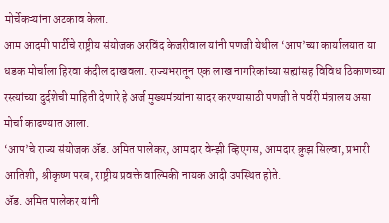मोर्चेकऱ्यांना अटकाव केला.
आम आदमी पार्टीचे राष्ट्रीय संयोजक अरविंद केजरीवाल यांनी पणजी येथील ‘आप’च्या कार्यालयात या धडक मोर्चाला हिरवा कंदील दाखवला. राज्यभरातून एक लाख नागरिकांच्या सह्यांसह विविध ठिकाणच्या रस्त्यांच्या दुर्दशेची माहिती देणारे हे अर्ज मुख्यमंत्र्यांना सादर करण्यासाठी पणजी ते पर्वरी मंत्रालय असा मोर्चा काढण्यात आला.
‘आप’चे राज्य संयोजक अ‍ॅड. अमित पालेकर, आमदार वेन्झी व्हिएगस, आमदार क्रुझ सिल्वा, प्रभारी आतिशी, श्रीकृष्ण परब, राष्ट्रीय प्रवक्ते वाल्मिकी नायक आदी उपस्थित होते.
अ‍ॅड. अमित पालेकर यांनी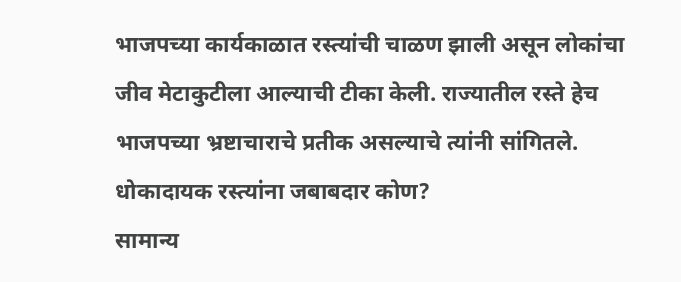भाजपच्या कार्यकाळात रस्त्यांची चाळण झाली असून लोकांचा जीव मेटाकुटीला आल्याची टीका केली. राज्यातील रस्ते हेच भाजपच्या भ्रष्टाचाराचे प्रतीक असल्याचे त्यांनी सांगितले.
धोकादायक रस्त्यांना जबाबदार कोण?
सामान्य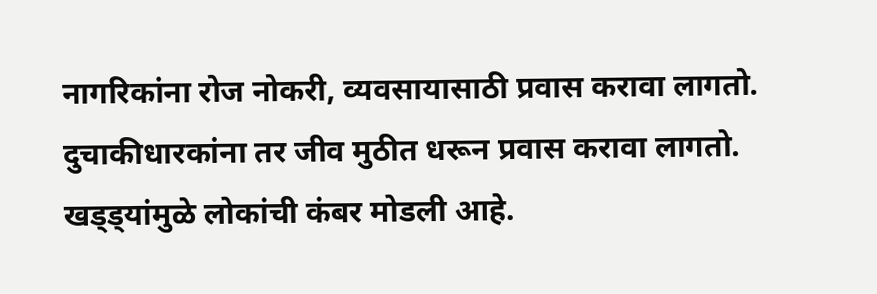नागरिकांना रोज नोकरी, व्यवसायासाठी प्रवास करावा लागतो. दुचाकीधारकांना तर जीव मुठीत धरून प्रवास करावा लागतो. खड्ड्यांमुळे लोकांची कंबर मोडली आहे.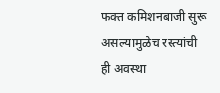फक्त कमिशनबाजी सुरू असल्यामुळेच रस्त्यांची ही अवस्था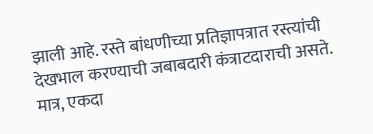झाली आहे. रस्ते बांधणीच्या प्रतिज्ञापत्रात रस्त्यांची देखभाल करण्याची जबाबदारी कंत्राटदाराची असते. मात्र, एकदा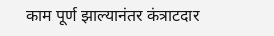काम पूर्ण झाल्यानंतर कंत्राटदार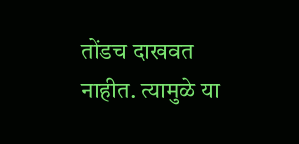तोंडच दाखवत नाहीत. त्यामुळे या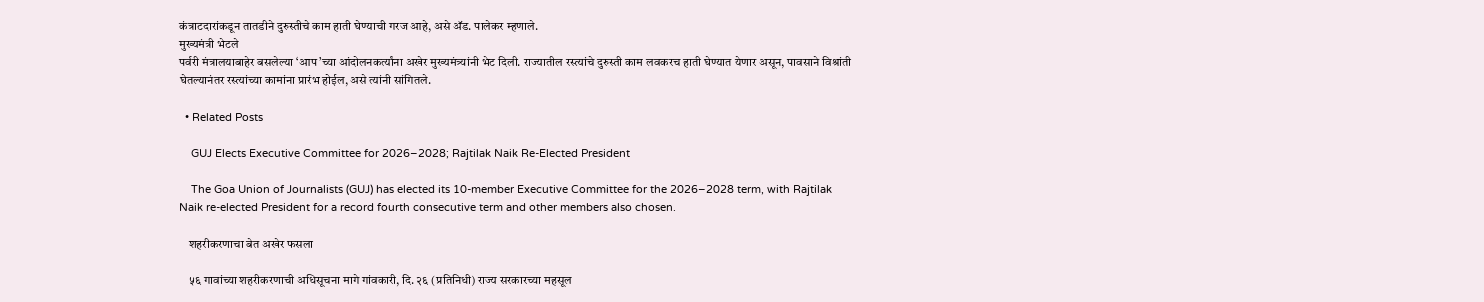कंत्राटदारांकडून तातडीने दुरुस्तीचे काम हाती घेण्याची गरज आहे, असे अ‍ॅड. पालेकर म्हणाले.
मुख्यमंत्री भेटले
पर्वरी मंत्रालयाबाहेर बसलेल्या ‘आप’च्या आंदोलनकर्त्यांना अखेर मुख्यमंत्र्यांनी भेट दिली. राज्यातील रस्त्यांचे दुरुस्ती काम लवकरच हाती घेण्यात येणार असून, पावसाने विश्रांती घेतल्यानंतर रस्त्यांच्या कामांना प्रारंभ होईल, असे त्यांनी सांगितले.

  • Related Posts

    GUJ Elects Executive Committee for 2026–2028; Rajtilak Naik Re-Elected President

    The Goa Union of Journalists (GUJ) has elected its 10-member Executive Committee for the 2026–2028 term, with Rajtilak Naik re-elected President for a record fourth consecutive term and other members also chosen.

    शहरीकरणाचा बेत अखेर फसला

    ५६ गावांच्या शहरीकरणाची अधिसूचना मागे गांवकारी, दि. २६ (प्रतिनिधी) राज्य सरकारच्या महसूल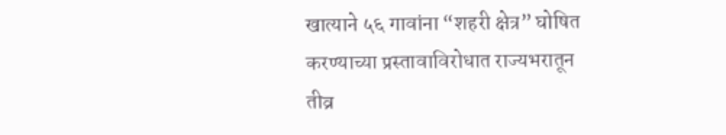खात्याने ५६ गावांना “शहरी क्षेत्र” घोषित करण्याच्या प्रस्तावाविरोधात राज्यभरातून तीव्र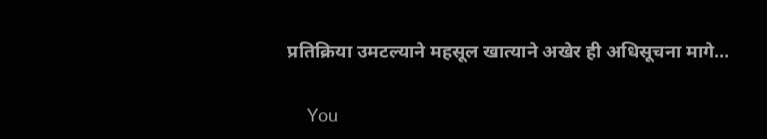प्रतिक्रिया उमटल्याने महसूल खात्याने अखेर ही अधिसूचना मागे…

    You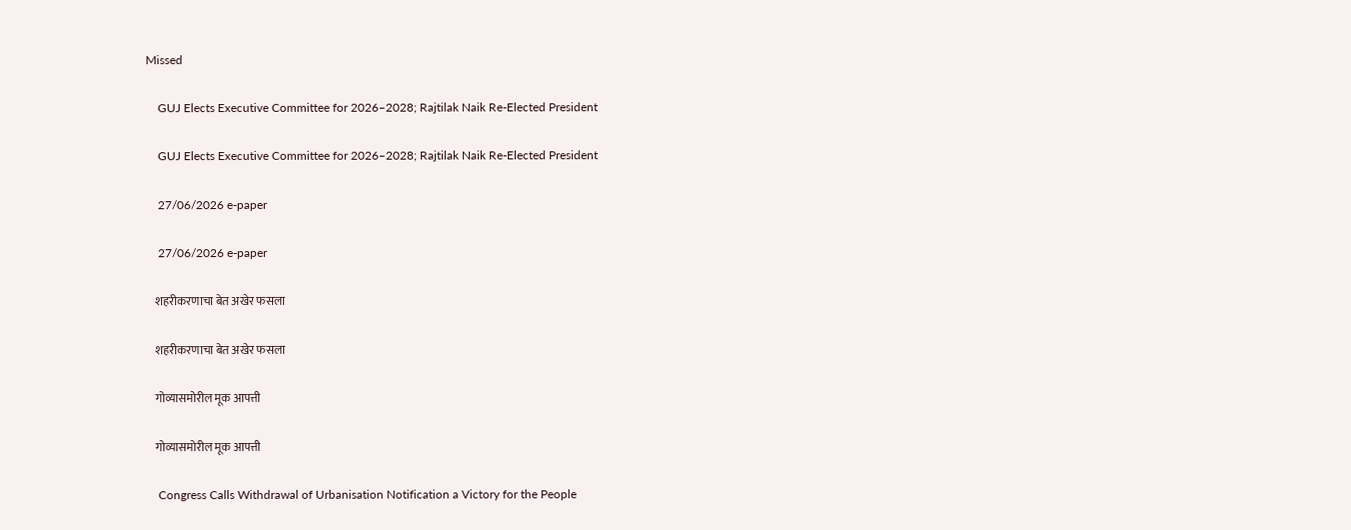Missed

    GUJ Elects Executive Committee for 2026–2028; Rajtilak Naik Re-Elected President

    GUJ Elects Executive Committee for 2026–2028; Rajtilak Naik Re-Elected President

    27/06/2026 e-paper

    27/06/2026 e-paper

    शहरीकरणाचा बेत अखेर फसला

    शहरीकरणाचा बेत अखेर फसला

    गोव्यासमोरील मूक आपत्ती

    गोव्यासमोरील मूक आपत्ती

    Congress Calls Withdrawal of Urbanisation Notification a Victory for the People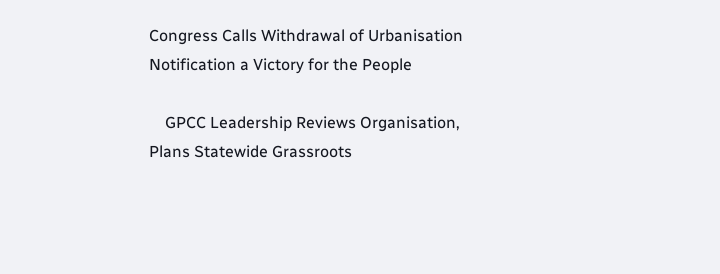Congress Calls Withdrawal of Urbanisation Notification a Victory for the People

    GPCC Leadership Reviews Organisation, Plans Statewide Grassroots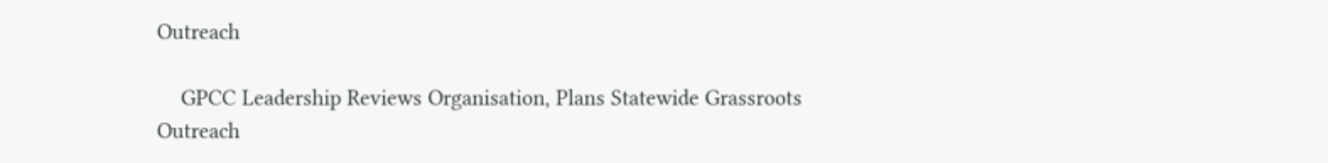Outreach

    GPCC Leadership Reviews Organisation, Plans Statewide Grassroots Outreach